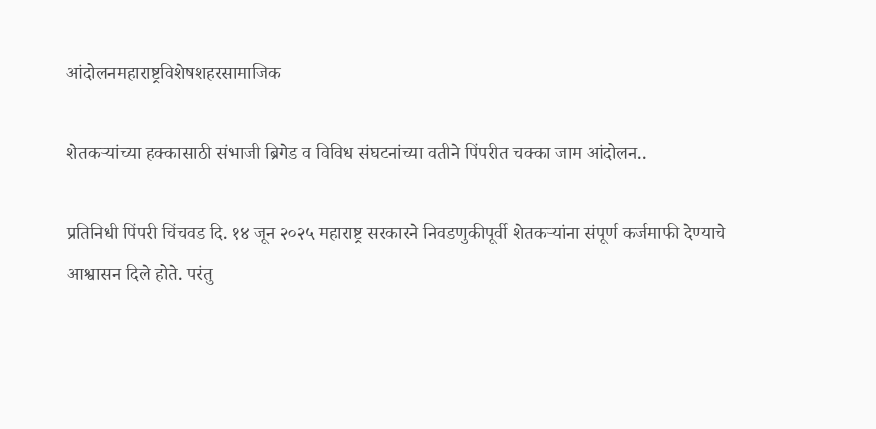आंदोलनमहाराष्ट्रविशेषशहरसामाजिक

शेतकऱ्यांच्या हक्कासाठी संभाजी ब्रिगेड व विविध संघटनांच्या वतीने पिंपरीत चक्का जाम आंदोलन..

प्रतिनिधी पिंपरी चिंचवड दि. १४ जून २०२५ महाराष्ट्र सरकारने निवडणुकीपूर्वी शेतकऱ्यांना संपूर्ण कर्जमाफी देण्याचे आश्वासन दिले होते. परंतु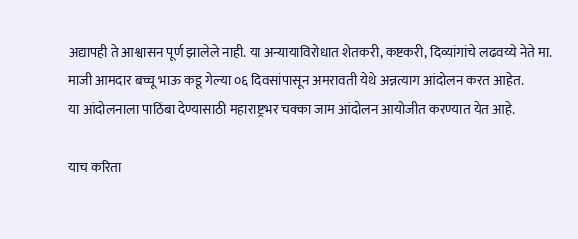अद्यापही ते आश्वासन पूर्ण झालेले नाही. या अन्यायाविरोधात शेतकरी, कष्टकरी, दिव्यांगांचे लढवय्ये नेते मा. माजी आमदार बच्चू भाऊ कडू गेल्या ०६ दिवसांपासून अमरावती येथे अन्नत्याग आंदोलन करत आहेत.
या आंदोलनाला पाठिंबा देण्यासाठी महाराष्ट्रभर चक्का जाम आंदोलन आयोजीत करण्यात येत आहे.

याच करिता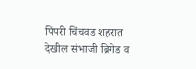पिंपरी चिंचवड शहरात देखील संभाजी ब्रिगेड व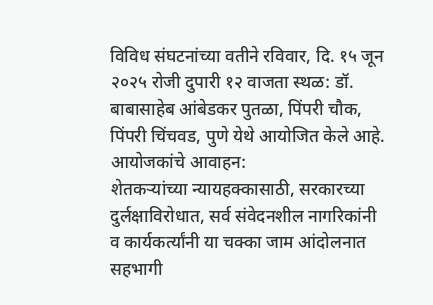विविध संघटनांच्या वतीने रविवार, दि. १५ जून २०२५ रोजी दुपारी १२ वाजता स्थळ: डॉ. बाबासाहेब आंबेडकर पुतळा, पिंपरी चौक, पिंपरी चिंचवड, पुणे येथे आयोजित केले आहे.
आयोजकांचे आवाहन:
शेतकऱ्यांच्या न्यायहक्कासाठी, सरकारच्या दुर्लक्षाविरोधात, सर्व संवेदनशील नागरिकांनी व कार्यकर्त्यांनी या चक्का जाम आंदोलनात सहभागी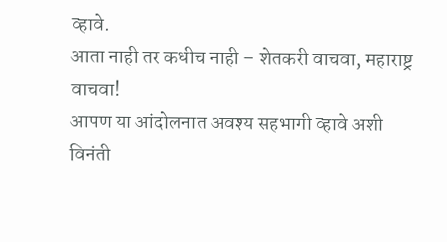व्हावे.
आता नाही तर कधीच नाही – शेतकरी वाचवा, महाराष्ट्र वाचवा!
आपण या आंदोलनात अवश्य सहभागी व्हावे अशी विनंती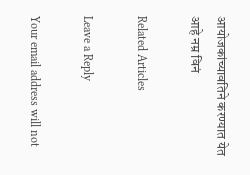आयोजकांच्यावतिने करण्यात येत आहे नम्र विनं

Related Articles

Leave a Reply

Your email address will not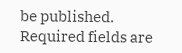be published. Required fields are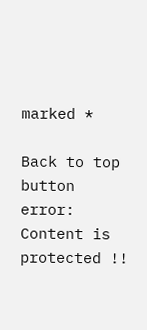marked *

Back to top button
error: Content is protected !!